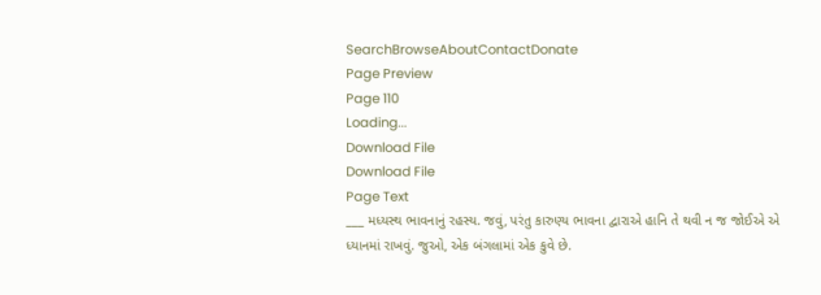SearchBrowseAboutContactDonate
Page Preview
Page 110
Loading...
Download File
Download File
Page Text
___ મધ્યસ્થ ભાવનાનું રહસ્ય. જવું, પરંતુ કારુણ્ય ભાવના દ્વારાએ હાનિ તે થવી ન જ જોઈએ એ ધ્યાનમાં રાખવું. જુઓ, એક બંગલામાં એક કુવે છે.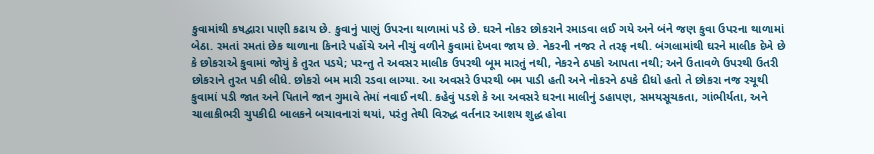કુવામાંથી કષદ્વારા પાણી કઢાય છે. કુવાનું પાણું ઉપરના થાળામાં પડે છે. ઘરને નોકર છોકરાને રમાડવા લઈ ગયે અને બંને જણ કુવા ઉપરના થાળામાં બેઠા. રમતાં રમતાં છેક થાળાના કિનારે પહોંચે અને નીચું વળીને કુવામાં દેખવા જાય છે. નેકરની નજર તે તરફ નથી. બંગલામાંથી ઘરને માલીક દેખે છે કે છોકરાએ કુવામાં જોયું કે તુરત પડયે; પરન્તુ તે અવસર માલીક ઉપરથી બૂમ મારતું નથી, નેકરને ઠપકો આપતા નથી; અને ઉતાવળે ઉપરથી ઉતરી છોકરાને તુરત પકી લીધે. છોકરો બમ મારી રડવા લાગ્યા. આ અવસરે ઉપરથી બમ પાડી હતી અને નોકરને ઠપકે દીધો હતો તે છોકરા નજ રચૂથી કુવામાં પડી જાત અને પિતાને જાન ગુમાવે તેમાં નવાઈ નથી. કહેવું પડશે કે આ અવસરે ઘરના માલીનું ડહાપણ, સમયસૂચકતા, ગાંભીર્યતા, અને ચાલાકીભરી ચુપકીદી બાલકને બચાવનારાં થયાં, પરંતુ તેથી વિરુદ્ધ વર્તનાર આશય શુદ્ધ હોવા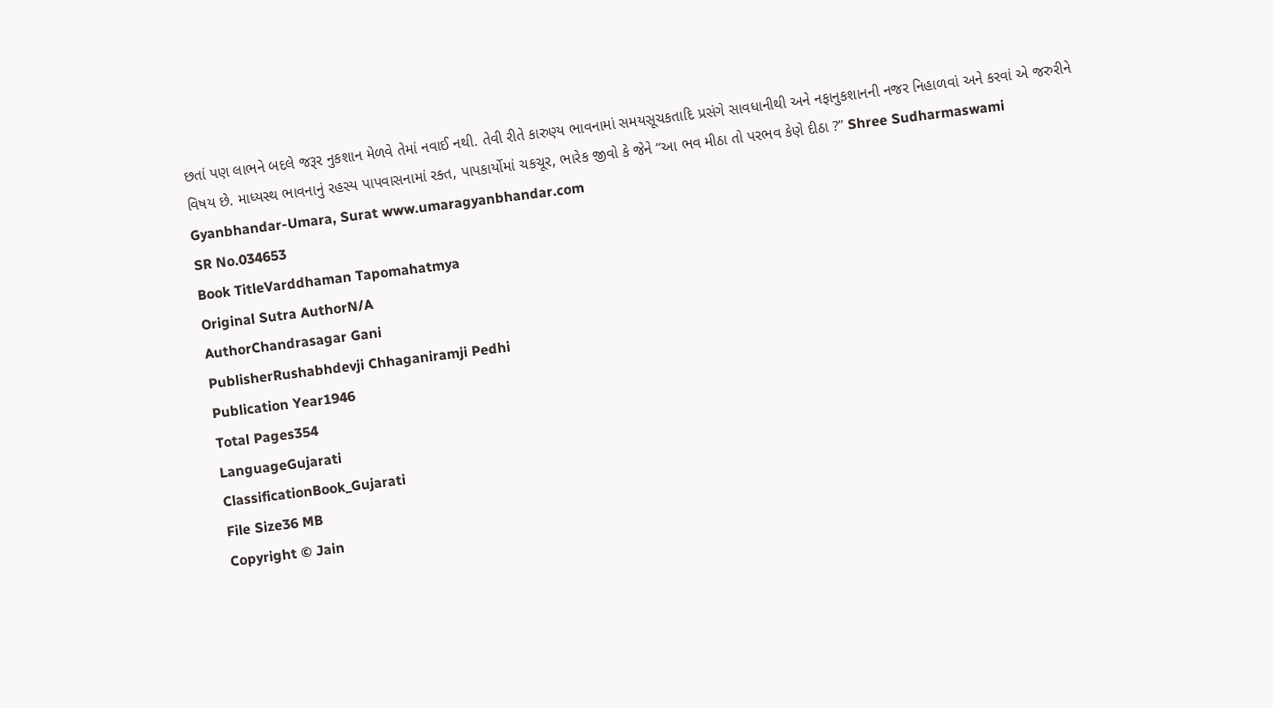છતાં પણ લાભને બદલે જરૂર નુકશાન મેળવે તેમાં નવાઈ નથી. તેવી રીતે કારુણ્ય ભાવનામાં સમયસૂચકતાદિ પ્રસંગે સાવધાનીથી અને નફાનુકશાનની નજર નિહાળવાં અને કરવાં એ જરુરીને વિષય છે. માધ્યસ્થ ભાવનાનું રહસ્ય પાપવાસનામાં રક્ત, પાપકાર્યોમાં ચકચૂર, ભારેક જીવો કે જેને “આ ભવ મીઠા તો પરભવ કેણે દીઠા ?” Shree Sudharmaswami Gyanbhandar-Umara, Surat www.umaragyanbhandar.com
SR No.034653
Book TitleVarddhaman Tapomahatmya
Original Sutra AuthorN/A
AuthorChandrasagar Gani
PublisherRushabhdevji Chhaganiramji Pedhi
Publication Year1946
Total Pages354
LanguageGujarati
ClassificationBook_Gujarati
File Size36 MB
Copyright © Jain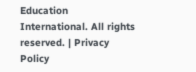Education International. All rights reserved. | Privacy Policy